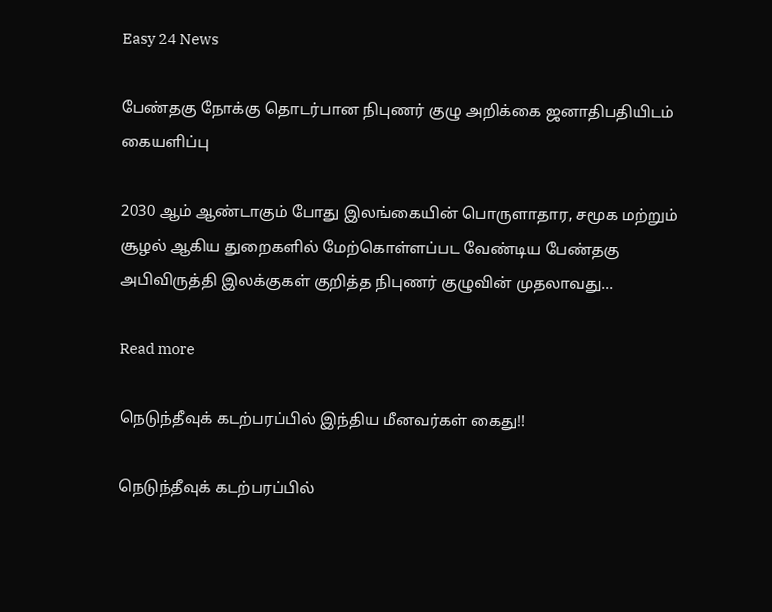Easy 24 News

பேண்தகு நோக்கு தொடர்பான நிபுணர் குழு அறிக்கை ஜனாதிபதியிடம் கையளிப்பு

2030 ஆம் ஆண்டாகும் போது இலங்கையின் பொருளாதார, சமூக மற்றும் சூழல் ஆகிய துறைகளில் மேற்கொள்ளப்பட வேண்டிய பேண்தகு அபிவிருத்தி இலக்குகள் குறித்த நிபுணர் குழுவின் முதலாவது...

Read more

நெடுந்தீவுக் கடற்பரப்பில் இந்திய மீனவர்கள் கைது!!

நெடுந்தீவுக் கடற்பரப்பில்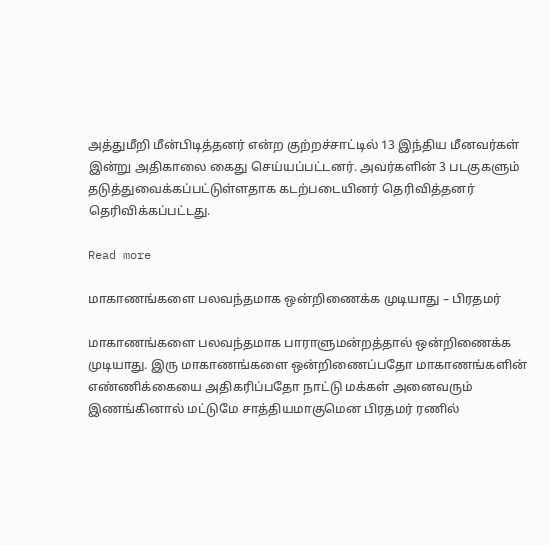அத்துமீறி மீன்பிடித்தனர் என்ற குற்றச்சாட்டில் 13 இந்திய மீனவர்கள் இன்று அதிகாலை கைது செய்யப்பட்டனர். அவர்களின் 3 படகுகளும் தடுத்துவைக்கப்பட்டுள்ளதாக கடற்படையினர் தெரிவித்தனர் தெரிவிக்கப்பட்டது.

Read more

மாகாணங்களை பலவந்தமாக ஒன்றிணைக்க முடியாது – பிரதமர்

மாகாணங்களை பலவந்தமாக பாராளுமன்றத்தால் ஒன்றிணைக்க முடியாது. இரு மாகாணங்களை ஒன்றிணைப்பதோ மாகாணங்களின் எண்ணிக்கையை அதிகரிப்பதோ நாட்டு மக்கள் அனைவரும் இணங்கினால் மட்டுமே சாத்தியமாகுமென பிரதமர் ரணில்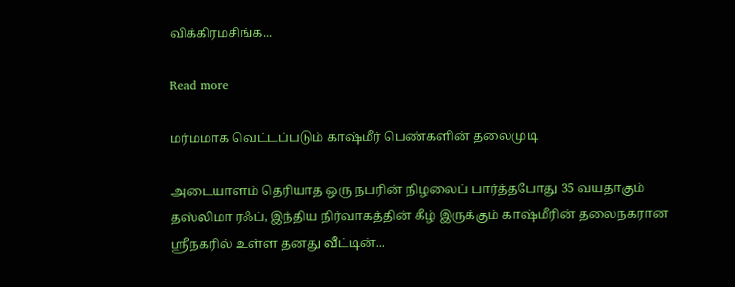விக்கிரமசிங்க...

Read more

மர்மமாக வெட்டப்படும் காஷ்மீர் பெண்களின் தலைமுடி

அடையாளம் தெரியாத ஒரு நபரின் நிழலைப் பார்த்தபோது 35 வயதாகும் தஸ்லிமா ரஃப், இந்திய நிர்வாகத்தின் கீழ் இருக்கும் காஷ்மீரின் தலைநகரான ஸ்ரீநகரில் உள்ள தனது வீட்டின்...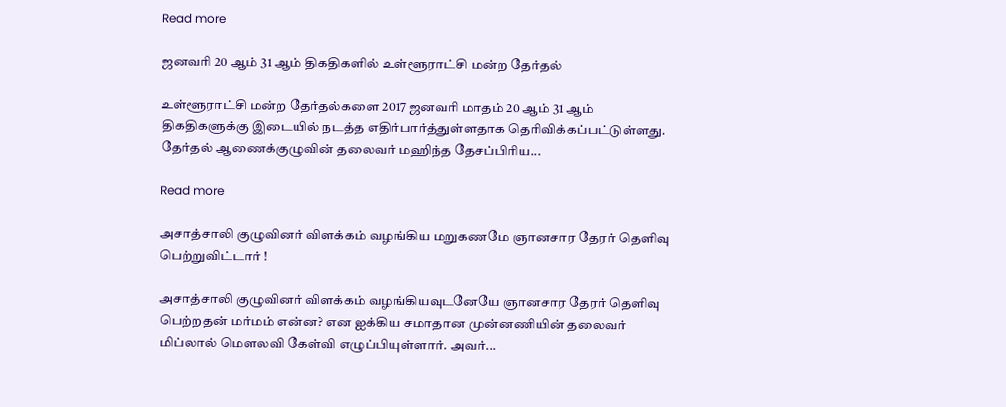Read more

ஜனவரி 20 ஆம் 31 ஆம் திகதிகளில் உள்ளூராட்சி மன்ற தேர்தல்

உள்ளூராட்சி மன்ற தேர்தல்களை 2017 ஜனவரி மாதம் 20 ஆம் 31 ஆம் திகதிகளுக்கு இடையில் நடத்த எதிர்பார்த்துள்ளதாக தெரிவிக்கப்பட்டுள்ளது. தேர்தல் ஆணைக்குழுவின் தலைவர் மஹிந்த தேசப்பிரிய...

Read more

அசாத்சாலி குழுவினர் விளக்கம் வழங்கிய மறுகணமே ஞானசார தேரர் தெளிவு பெற்றுவிட்டார் !

அசாத்சாலி குழுவினர் விளக்கம் வழங்கியவுடனேயே ஞானசார தேரர் தெளிவு பெற்றதன் மர்மம் என்ன? என ஐக்கிய சமாதான முன்னணியின் தலைவர் மிப்லால் மௌலவி கேள்வி எழுப்பியுள்ளார். அவர்...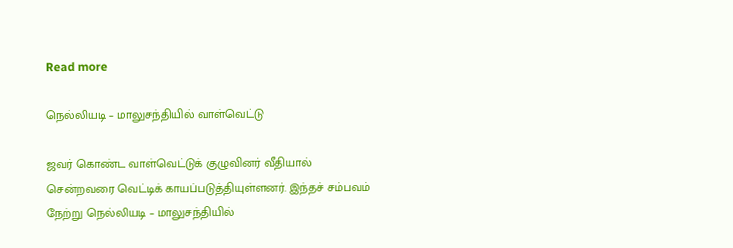Read more

நெல்லியடி – மாலுசந்தியில் வாள்வெட்டு

ஜவர் கொண்ட வாள்வெட்டுக் குழுவினர் வீதியால் சென்றவரை வெட்டிக் காயப்படுத்தியுள்ளனர். இந்தச் சம்பவம் நேற்று நெல்லியடி – மாலுசந்தியில்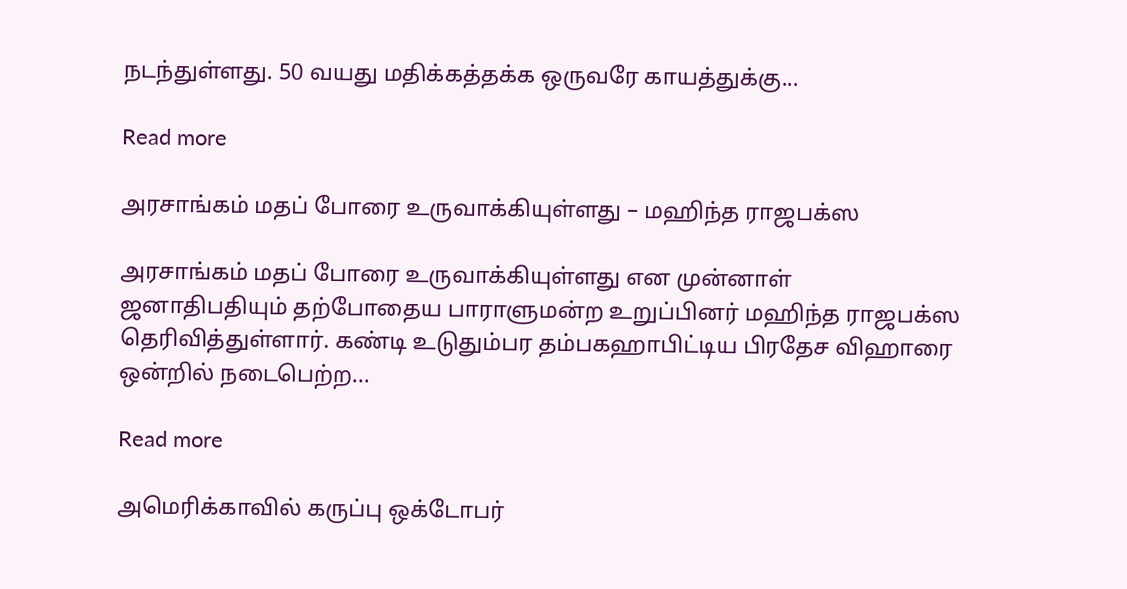நடந்துள்ளது. 50 வயது மதிக்கத்தக்க ஒருவரே காயத்துக்கு...

Read more

அரசாங்கம் மதப் போரை உருவாக்கியுள்ளது – மஹிந்த ராஜபக்ஸ

அரசாங்கம் மதப் போரை உருவாக்கியுள்ளது என முன்னாள் ஜனாதிபதியும் தற்போதைய பாராளுமன்ற உறுப்பினர் மஹிந்த ராஜபக்ஸ தெரிவித்துள்ளார். கண்டி உடுதும்பர தம்பகஹாபிட்டிய பிரதேச விஹாரை ஒன்றில் நடைபெற்ற...

Read more

அமெரிக்காவில் கருப்பு ஒக்டோபர்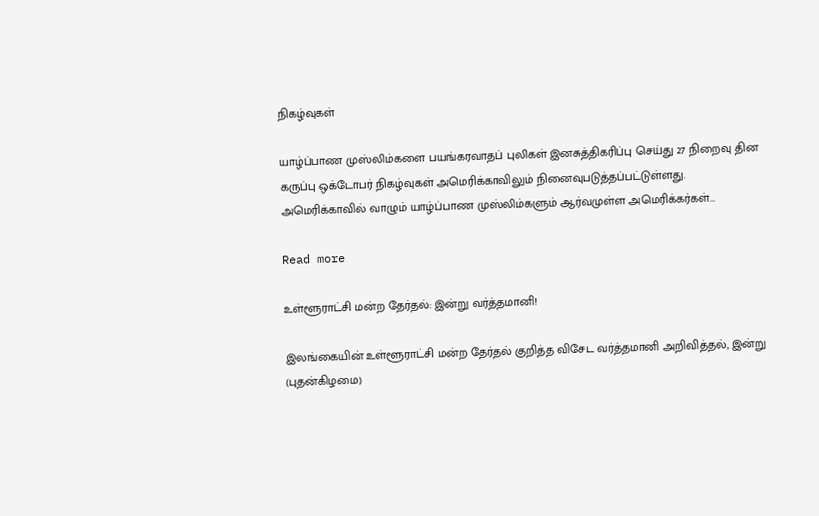நிகழ்வுகள்

யாழ்ப்பாண முஸ்லிம்களை பயங்கரவாதப் புலிகள் இனசுத்திகரிப்பு செய்து 27 நிறைவு தின கருப்பு ஒக்டோபர் நிகழ்வுகள் அமெரிக்காவிலும் நினைவுபடுத்தப்பட்டுள்ளது. அமெரிக்காவில் வாழும் யாழ்ப்பாண முஸ்லிம்களும் ஆர்வமுள்ள அமெரிக்கர்கள்...

Read more

உள்ளூராட்சி மன்ற தேர்தல்: இன்று வர்த்தமானி!

இலங்கையின் உள்ளூராட்சி மன்ற தேர்தல் குறித்த விசேட வர்த்தமானி அறிவித்தல், இன்று (புதன்கிழமை)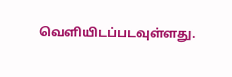வெளியிடப்படவுள்ளது.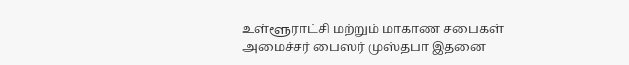உள்ளூராட்சி மற்றும் மாகாண சபைகள் அமைச்சர் பைஸர் முஸ்தபா இதனை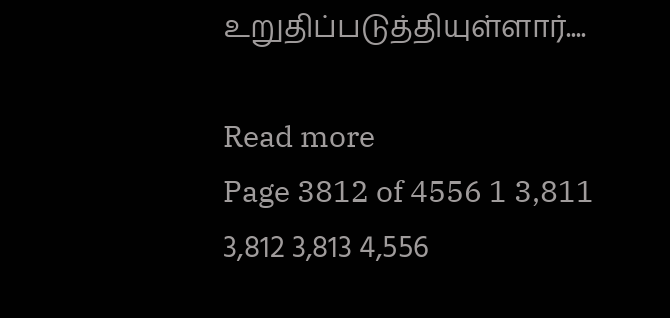உறுதிப்படுத்தியுள்ளார்....

Read more
Page 3812 of 4556 1 3,811 3,812 3,813 4,556